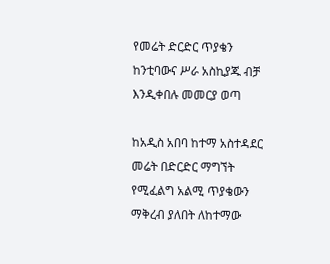የመሬት ድርድር ጥያቄን ከንቲባውና ሥራ አስኪያጁ ብቻ እንዲቀበሉ መመርያ ወጣ

ከአዲስ አበባ ከተማ አስተዳደር መሬት በድርድር ማግኘት የሚፈልግ አልሚ ጥያቄውን ማቅረብ ያለበት ለከተማው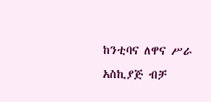ከንቲባና ለዋና ሥራ አስኪያጅ ብቻ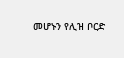መሆኑን የሊዝ ቦርድ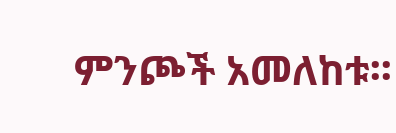ምንጮች አመለከቱ፡፡